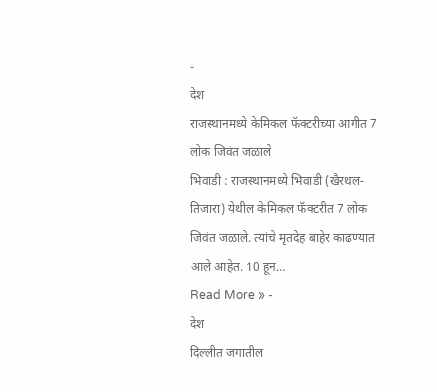-
देश
राजस्थानमध्ये केमिकल फॅक्टरीच्या आगीत 7 लोक जिवंत जळाले
भिवाडी : राजस्थानमध्ये भिवाडी (खैरथल-तिजारा) येथील केमिकल फॅक्टरीत 7 लोक जिवंत जळाले. त्यांचे मृतदेह बाहेर काढण्यात आले आहेत. 10 हून…
Read More » -
देश
दिल्लीत जगातील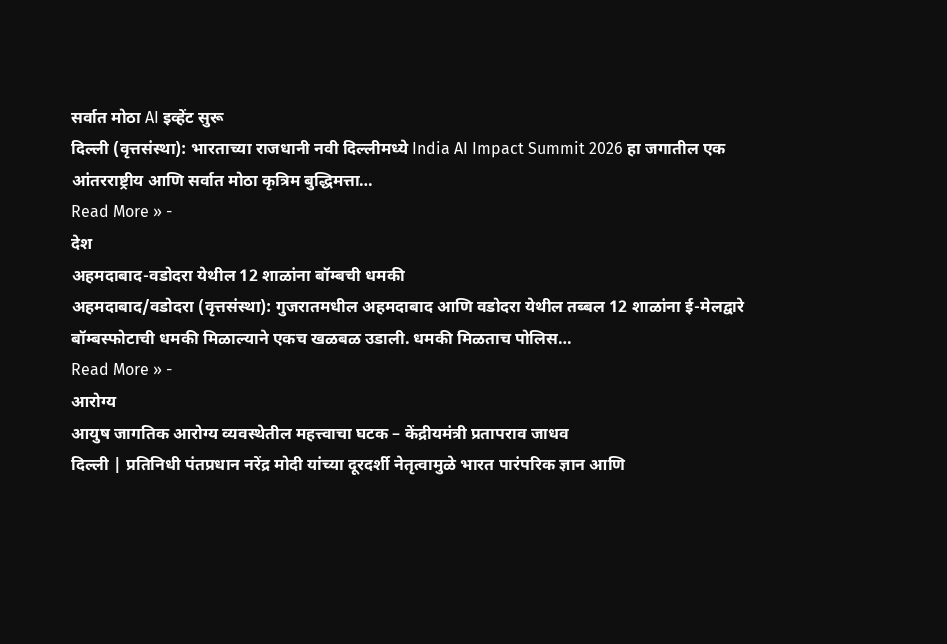सर्वात मोठा AI इव्हेंट सुरू
दिल्ली (वृत्तसंस्था): भारताच्या राजधानी नवी दिल्लीमध्ये India AI Impact Summit 2026 हा जगातील एक आंतरराष्ट्रीय आणि सर्वात मोठा कृत्रिम बुद्धिमत्ता…
Read More » -
देश
अहमदाबाद-वडोदरा येथील 12 शाळांना बॉम्बची धमकी
अहमदाबाद/वडोदरा (वृत्तसंस्था): गुजरातमधील अहमदाबाद आणि वडोदरा येथील तब्बल 12 शाळांना ई-मेलद्वारे बॉम्बस्फोटाची धमकी मिळाल्याने एकच खळबळ उडाली. धमकी मिळताच पोलिस…
Read More » -
आरोग्य
आयुष जागतिक आरोग्य व्यवस्थेतील महत्त्वाचा घटक – केंद्रीयमंत्री प्रतापराव जाधव
दिल्ली | प्रतिनिधी पंतप्रधान नरेंद्र मोदी यांच्या दूरदर्शी नेतृत्वामुळे भारत पारंपरिक ज्ञान आणि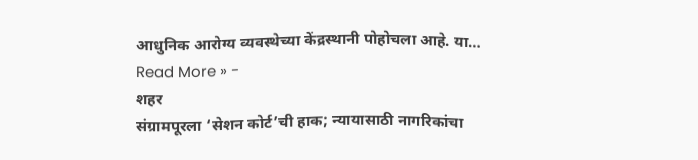आधुनिक आरोग्य व्यवस्थेच्या केंद्रस्थानी पोहोचला आहे. या…
Read More » -
शहर
संग्रामपूरला ‘सेशन कोर्ट’ची हाक; न्यायासाठी नागरिकांचा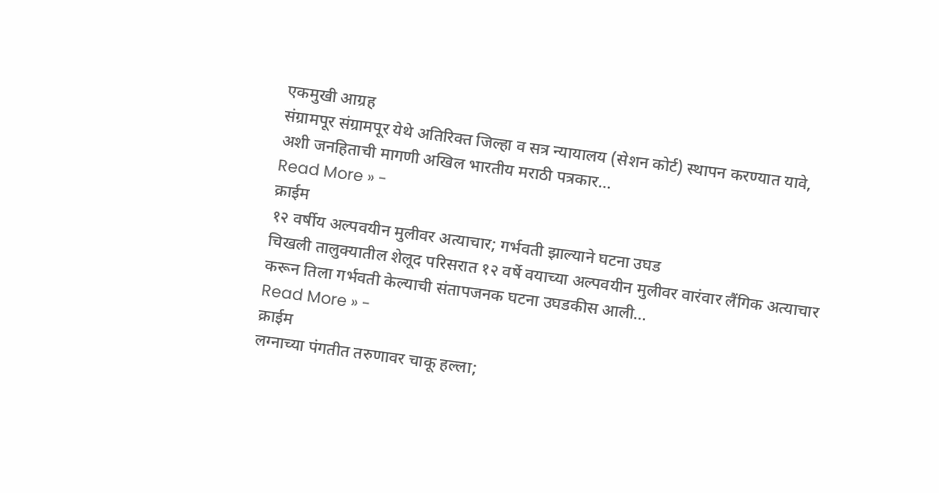एकमुखी आग्रह
संग्रामपूर संग्रामपूर येथे अतिरिक्त जिल्हा व सत्र न्यायालय (सेशन कोर्ट) स्थापन करण्यात यावे, अशी जनहिताची मागणी अखिल भारतीय मराठी पत्रकार…
Read More » -
क्राईम
१२ वर्षीय अल्पवयीन मुलीवर अत्याचार; गर्भवती झाल्याने घटना उघड
चिखली तालुक्यातील शेलूद परिसरात १२ वर्षे वयाच्या अल्पवयीन मुलीवर वारंवार लैंगिक अत्याचार करून तिला गर्भवती केल्याची संतापजनक घटना उघडकीस आली…
Read More » -
क्राईम
लग्नाच्या पंगतीत तरुणावर चाकू हल्ला;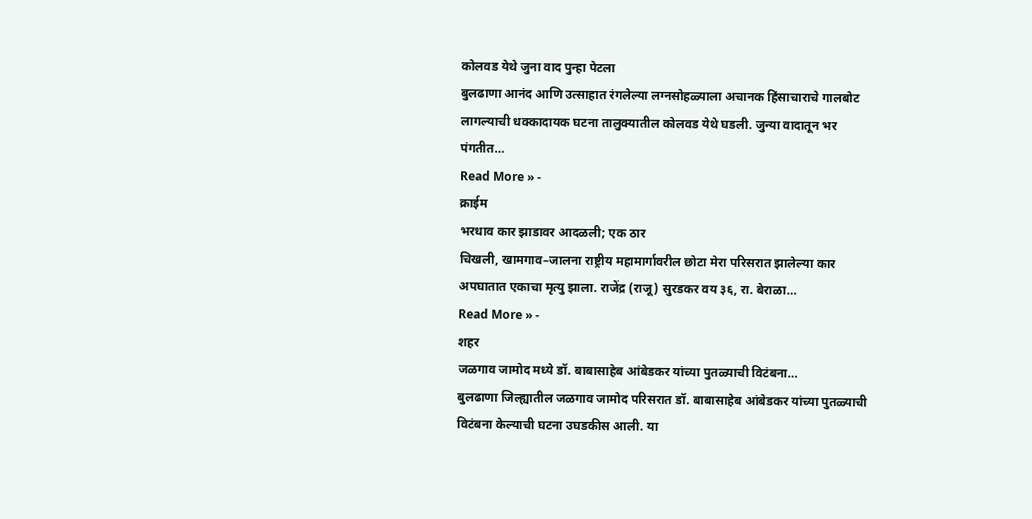कोलवड येथे जुना वाद पुन्हा पेटला
बुलढाणा आनंद आणि उत्साहात रंगलेल्या लग्नसोहळ्याला अचानक हिंसाचाराचे गालबोट लागल्याची धक्कादायक घटना तालुक्यातील कोलवड येथे घडली. जुन्या वादातून भर पंगतीत…
Read More » -
क्राईम
भरधाव कार झाडावर आदळली; एक ठार
चिखली, खामगाव–जालना राष्ट्रीय महामार्गावरील छोटा मेरा परिसरात झालेल्या कार अपघातात एकाचा मृत्यु झाला. राजेंद्र (राजू) सुरडकर वय ३६, रा. बेराळा…
Read More » -
शहर
जळगाव जामोद मध्ये डॉ. बाबासाहेब आंबेडकर यांच्या पुतळ्याची विटंबना…
बुलढाणा जिल्ह्यातील जळगाव जामोद परिसरात डॉ. बाबासाहेब आंबेडकर यांच्या पुतळ्याची विटंबना केल्याची घटना उघडकीस आली. या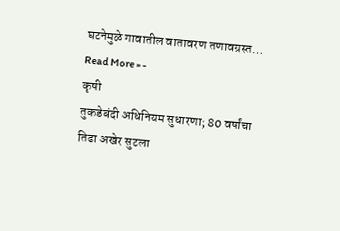घटनेमुळे गावातील वातावरण तणावग्रस्त…
Read More » -
कृषी
तुकडेबंदी अधिनियम सुधारणा; 80 वर्षांचा तिढा अखेर सुटला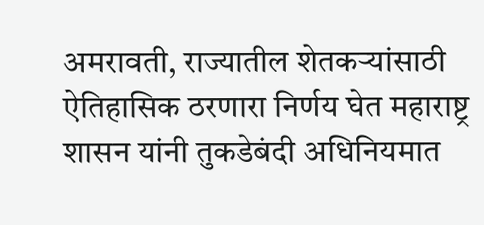अमरावती, राज्यातील शेतकऱ्यांसाठी ऐतिहासिक ठरणारा निर्णय घेत महाराष्ट्र शासन यांनी तुकडेबंदी अधिनियमात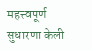महत्त्वपूर्ण सुधारणा केली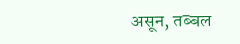असून, तब्बल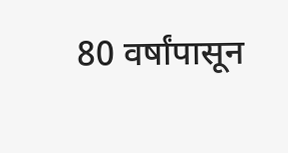80 वर्षांपासून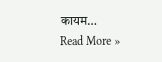कायम…
Read More »